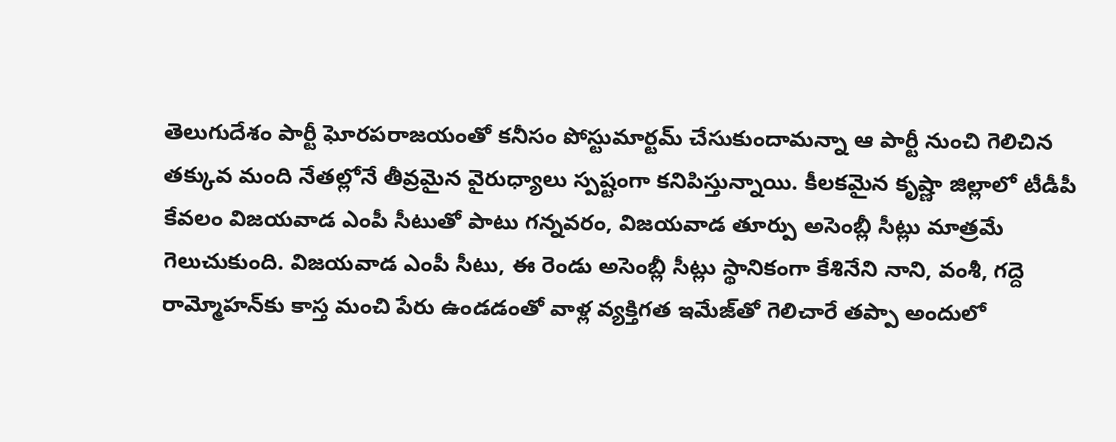తెలుగుదేశం పార్టీ ఘోర‌ప‌రాజ‌యంతో క‌నీసం పోస్టుమార్ట‌మ్ చేసుకుందామ‌న్నా ఆ పార్టీ నుంచి గెలిచిన త‌క్కువ మంది నేత‌ల్లోనే తీవ్ర‌మైన వైరుధ్యాలు స్ప‌ష్టంగా క‌నిపిస్తున్నాయి. కీల‌క‌మైన కృష్ణా జిల్లాలో టీడీపీ కేవ‌లం విజ‌య‌వాడ ఎంపీ సీటుతో పాటు గ‌న్న‌వ‌రం, విజ‌య‌వాడ తూర్పు అసెంబ్లీ సీట్లు మాత్ర‌మే గెలుచుకుంది. విజ‌య‌వాడ ఎంపీ సీటు, ఈ రెండు అసెంబ్లీ సీట్లు స్థానికంగా కేశినేని నాని, వంశీ, గ‌ద్దె రామ్మోహ‌న్‌కు కాస్త మంచి పేరు ఉండ‌డంతో వాళ్ల వ్య‌క్తిగ‌త ఇమేజ్‌తో గెలిచారే త‌ప్పా అందులో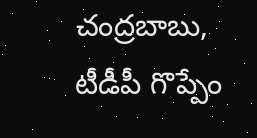చంద్ర‌బాబు, టీడీపీ గొప్పేం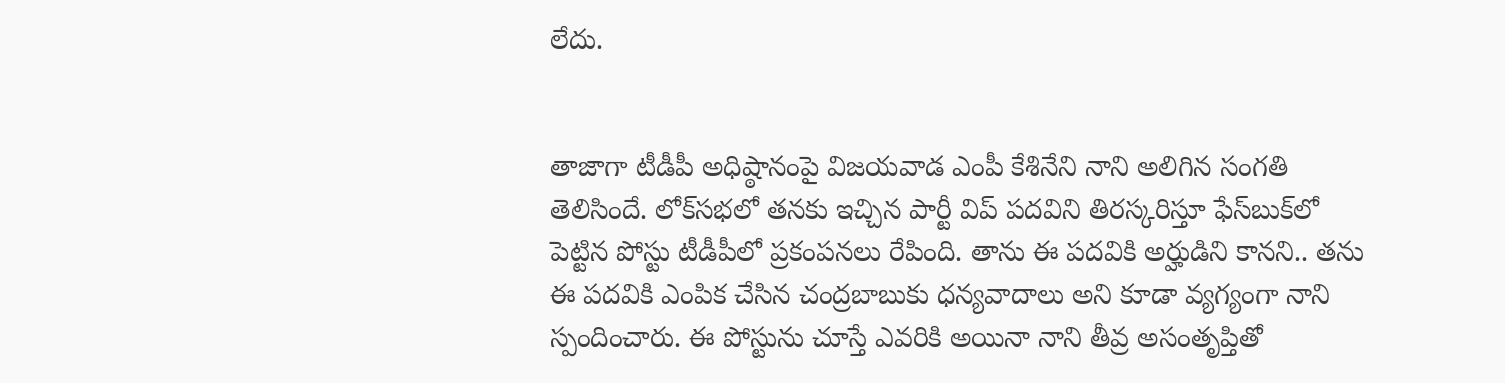లేదు.


తాజాగా టీడీపీ అధిష్ఠానంపై విజయవాడ ఎంపీ కేశినేని నాని అలిగిన సంగతి తెలిసిందే. లోక్‌స‌భ‌లో త‌న‌కు ఇచ్చిన పార్టీ విప్ ప‌ద‌విని తిర‌స్క‌రిస్తూ ఫేస్‌బుక్‌లో పెట్టిన పోస్టు టీడీపీలో ప్ర‌కంప‌న‌లు రేపింది. తాను ఈ ప‌ద‌వికి అర్హుడిని కాన‌ని.. త‌ను ఈ ప‌ద‌వికి ఎంపిక చేసిన చంద్ర‌బాబుకు ధ‌న్య‌వాదాలు అని కూడా వ్య‌గ్యంగా నాని స్పందించారు. ఈ పోస్టును చూస్తే ఎవ‌రికి అయినా నాని తీవ్ర అసంతృప్తితో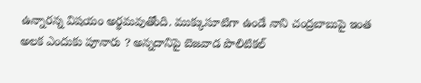ఉన్నార‌న్న విష‌యం అర్థ‌మ‌వుతోంది. ముక్కుసూటిగా ఉండే నాని చంద్ర‌బాబుపై ఇంత అల‌క ఎందుకు పూనారు ? అన్నదానిపై బెజ‌వాడ పొలిటిక‌ల్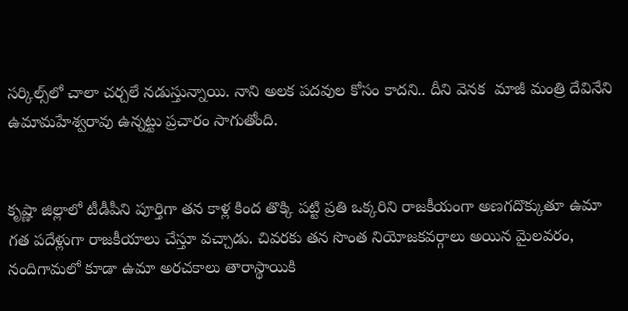స‌ర్కిల్స్‌లో చాలా చ‌ర్చ‌లే న‌డుస్తున్నాయి. నాని అల‌క ప‌ద‌వుల కోసం కాద‌ని.. దీని వెన‌క  మాజీ మంత్రి దేవినేని ఉమామ‌హేశ్వ‌రావు ఉన్న‌ట్టు ప్ర‌చారం సాగుతోంది.


కృష్ణా జిల్లాలో టీడీపీని పూర్తిగా త‌న కాళ్ల కింద తొక్కి ప‌ట్టి ప్ర‌తి ఒక్క‌రిని రాజ‌కీయంగా అణ‌గ‌దొక్కుతూ ఉమా గ‌త ప‌దేళ్లుగా రాజ‌కీయాలు చేస్తూ వ‌చ్చాడు. చివ‌ర‌కు త‌న సొంత నియోజ‌క‌వ‌ర్గాలు అయిన మైల‌వ‌రం, నందిగామ‌లో కూడా ఉమా అర‌చకాలు తారాస్థాయికి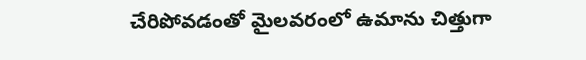చేరిపోవ‌డంతో మైల‌వ‌రంలో ఉమాను చిత్తుగా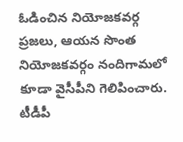ఓడించిన నియోజ‌క‌వ‌ర్గ ప్ర‌జ‌లు, ఆయ‌న సొంత నియోజ‌క‌వ‌ర్గం నందిగామ‌లో కూడా వైసీపీని గెలిపించారు. టీడీపీ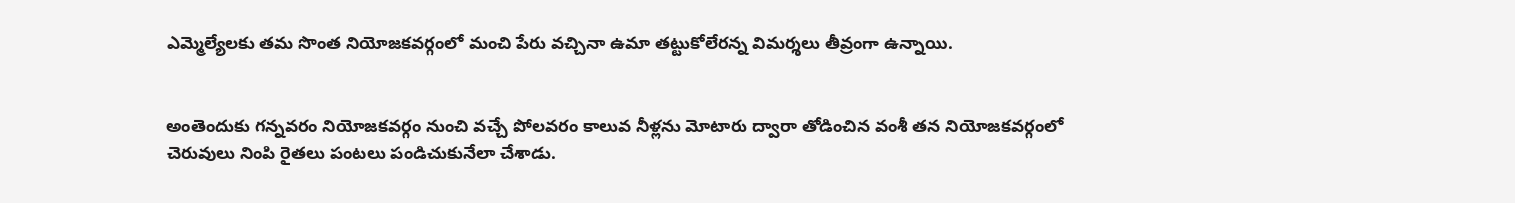ఎమ్మెల్యేల‌కు త‌మ సొంత నియోజ‌క‌వ‌ర్గంలో మంచి పేరు వ‌చ్చినా ఉమా త‌ట్టుకోలేర‌న్న విమ‌ర్శ‌లు తీవ్రంగా ఉన్నాయి.


అంతెందుకు గ‌న్న‌వ‌రం నియోజ‌క‌వ‌ర్గం నుంచి వ‌చ్చే పోల‌వ‌రం కాలువ నీళ్ల‌ను మోటారు ద్వారా తోడించిన వంశీ త‌న నియోజ‌క‌వ‌ర్గంలో చెరువులు నింపి రైత‌లు పంట‌లు పండిచుకునేలా చేశాడు.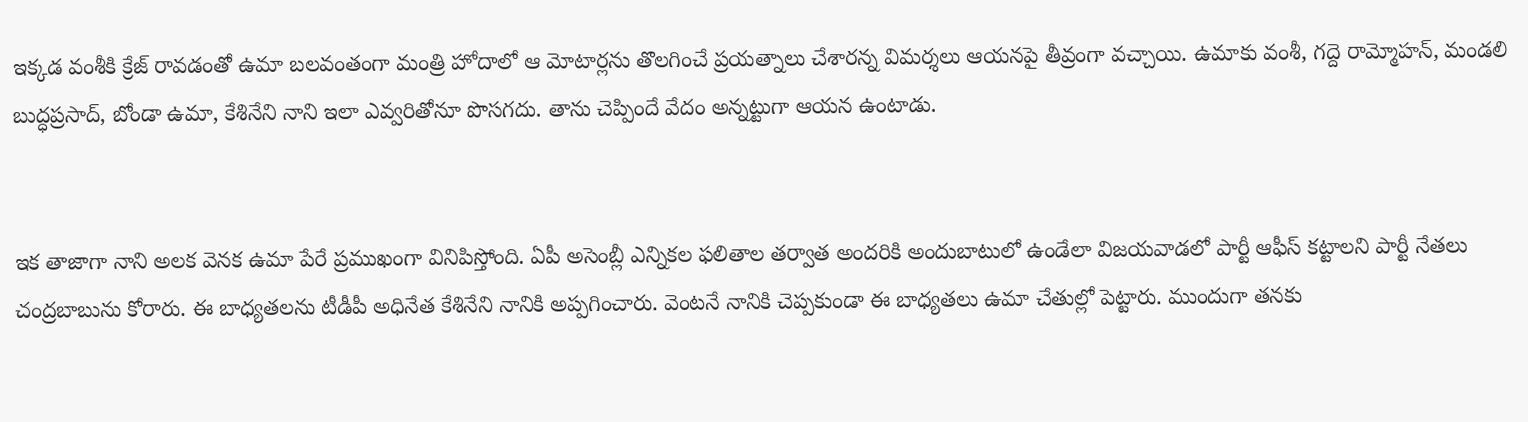ఇక్క‌డ వంశీకి క్రేజ్ రావ‌డంతో ఉమా బ‌ల‌వంతంగా మంత్రి హోదాలో ఆ మోటార్ల‌ను తొల‌గించే ప్ర‌య‌త్నాలు చేశార‌న్న విమ‌ర్శ‌లు ఆయ‌న‌పై తీవ్రంగా వ‌చ్చాయి. ఉమాకు వంశీ, గ‌ద్దె రామ్మోహ‌న్‌, మండ‌లి బుద్ధ‌ప్ర‌సాద్‌, బోండా ఉమా, కేశినేని నాని ఇలా ఎవ్వ‌రితోనూ పొస‌గ‌దు. తాను చెప్పిందే వేదం అన్న‌ట్టుగా ఆయ‌న ఉంటాడు.


ఇక తాజాగా నాని అల‌క వెన‌క ఉమా పేరే ప్ర‌ముఖంగా వినిపిస్తోంది. ఏపీ అసెంబ్లీ ఎన్నికల ఫలితాల త‌ర్వాత అంద‌రికి అందుబాటులో ఉండేలా విజ‌య‌వాడ‌లో పార్టీ ఆఫీస్ క‌ట్టాల‌ని పార్టీ నేత‌లు చంద్ర‌బాబును కోరారు. ఈ బాధ్యతలను టీడీపీ అధినేత కేశినేని నానికి అప్పగించారు. వెంట‌నే నానికి చెప్ప‌కుండా ఈ బాధ్య‌త‌లు ఉమా చేతుల్లో పెట్టారు. ముందుగా త‌న‌కు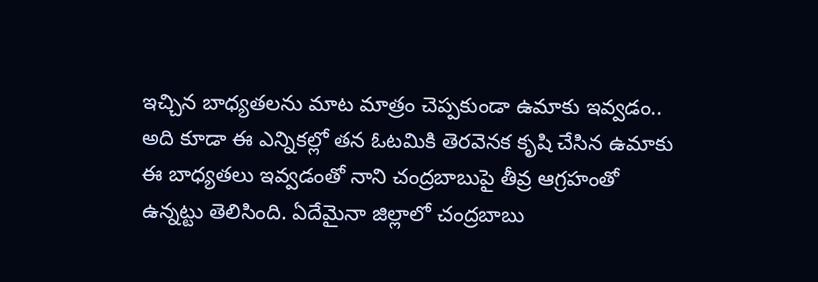ఇచ్చిన బాధ్య‌త‌ల‌ను మాట మాత్రం చెప్ప‌కుండా ఉమాకు ఇవ్వ‌డం.. అది కూడా ఈ ఎన్నిక‌ల్లో త‌న ఓట‌మికి తెర‌వెన‌క కృషి చేసిన ఉమాకు ఈ బాధ్య‌త‌లు ఇవ్వ‌డంతో నాని చంద్ర‌బాబుపై తీవ్ర ఆగ్ర‌హంతో ఉన్న‌ట్టు తెలిసింది. ఏదేమైనా జిల్లాలో చంద్ర‌బాబు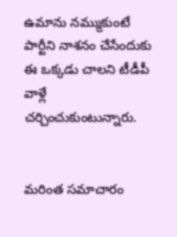ఉమాను న‌మ్ముకుంటే పార్టీని నాశ‌నం చేసేందుకు ఈ ఒక్క‌డు చాల‌ని టీడీపీ వాళ్లే చ‌ర్చించుకుంటున్నారు.


మరింత సమాచారం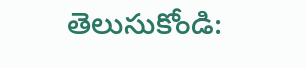తెలుసుకోండి: